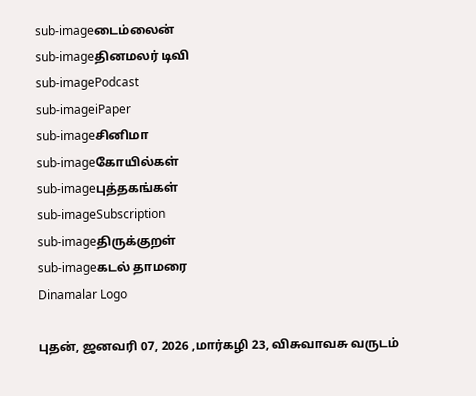sub-imageடைம்லைன்
sub-imageதினமலர் டிவி
sub-imagePodcast
sub-imageiPaper
sub-imageசினிமா
sub-imageகோயில்கள்
sub-imageபுத்தகங்கள்
sub-imageSubscription
sub-imageதிருக்குறள்
sub-imageகடல் தாமரை
Dinamalar Logo

புதன், ஜனவரி 07, 2026 ,மார்கழி 23, விசுவாவசு வருடம்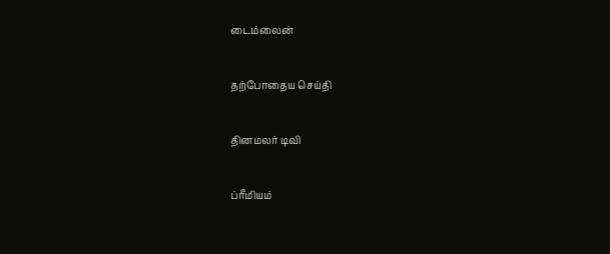டைம்லைன்


தற்போதைய செய்தி


தினமலர் டிவி


ப்ரீமியம்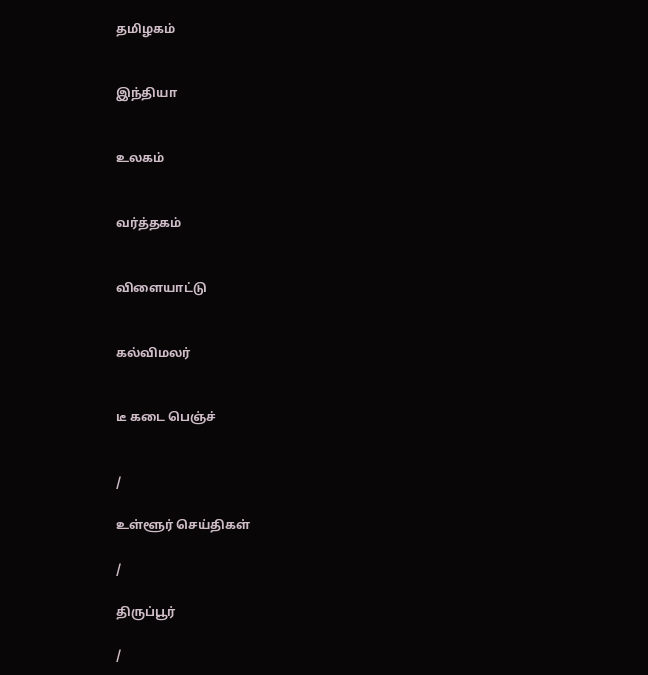தமிழகம்


இந்தியா


உலகம்


வர்த்தகம்


விளையாட்டு


கல்விமலர்


டீ கடை பெஞ்ச்


/

உள்ளூர் செய்திகள்

/

திருப்பூர்

/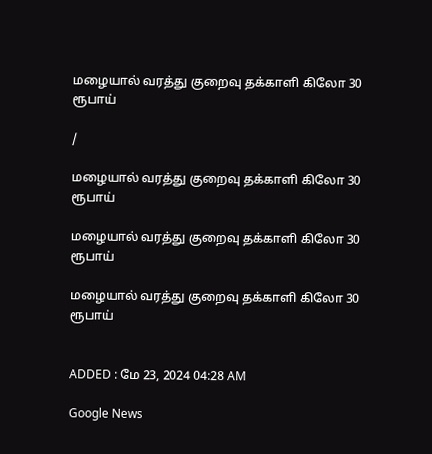மழையால் வரத்து குறைவு தக்காளி கிலோ 30 ரூபாய்

/

மழையால் வரத்து குறைவு தக்காளி கிலோ 30 ரூபாய்

மழையால் வரத்து குறைவு தக்காளி கிலோ 30 ரூபாய்

மழையால் வரத்து குறைவு தக்காளி கிலோ 30 ரூபாய்


ADDED : மே 23, 2024 04:28 AM

Google News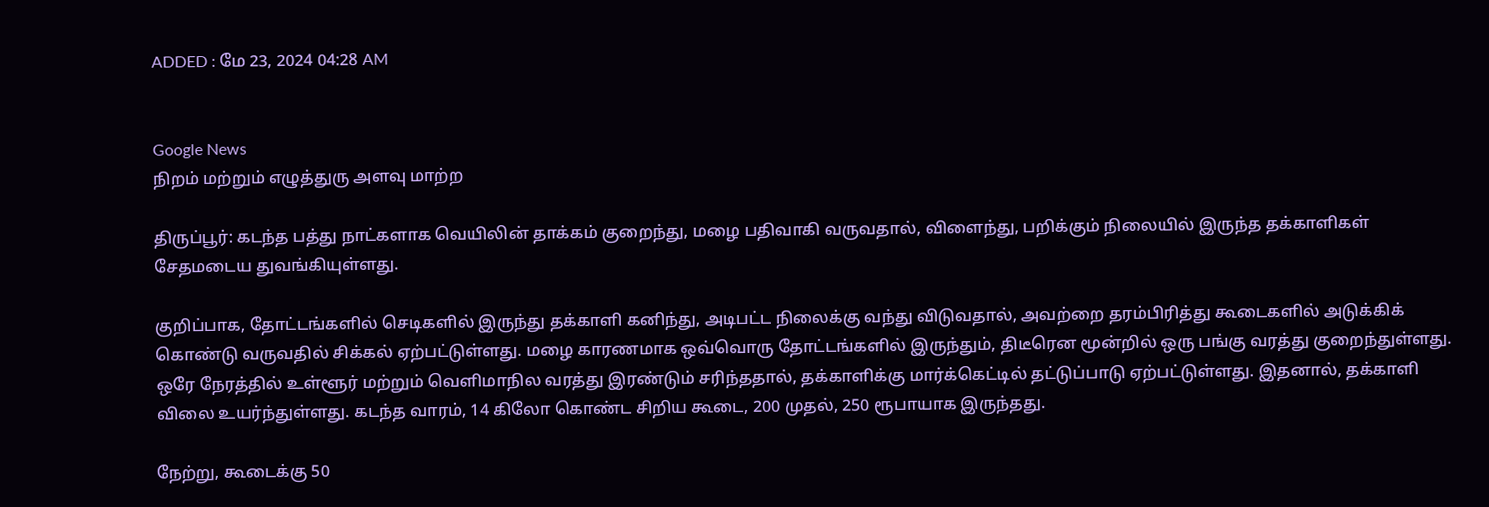ADDED : மே 23, 2024 04:28 AM


Google News
நிறம் மற்றும் எழுத்துரு அளவு மாற்ற

திருப்பூர்: கடந்த பத்து நாட்களாக வெயிலின் தாக்கம் குறைந்து, மழை பதிவாகி வருவதால், விளைந்து, பறிக்கும் நிலையில் இருந்த தக்காளிகள் சேதமடைய துவங்கியுள்ளது.

குறிப்பாக, தோட்டங்களில் செடிகளில் இருந்து தக்காளி கனிந்து, அடிபட்ட நிலைக்கு வந்து விடுவதால், அவற்றை தரம்பிரித்து கூடைகளில் அடுக்கிக் கொண்டு வருவதில் சிக்கல் ஏற்பட்டுள்ளது. மழை காரணமாக ஒவ்வொரு தோட்டங்களில் இருந்தும், திடீரென மூன்றில் ஒரு பங்கு வரத்து குறைந்துள்ளது. ஒரே நேரத்தில் உள்ளூர் மற்றும் வெளிமாநில வரத்து இரண்டும் சரிந்ததால், தக்காளிக்கு மார்க்கெட்டில் தட்டுப்பாடு ஏற்பட்டுள்ளது. இதனால், தக்காளி விலை உயர்ந்துள்ளது. கடந்த வாரம், 14 கிலோ கொண்ட சிறிய கூடை, 200 முதல், 250 ரூபாயாக இருந்தது.

நேற்று, கூடைக்கு 50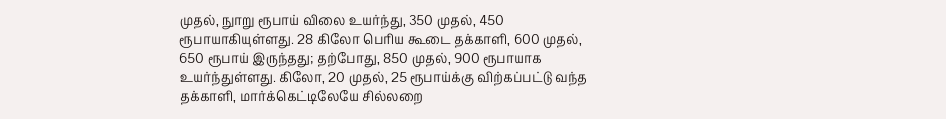முதல், நுாறு ரூபாய் விலை உயர்ந்து, 350 முதல், 450 ரூபாயாகியுள்ளது. 28 கிலோ பெரிய கூடை தக்காளி, 600 முதல், 650 ரூபாய் இருந்தது; தற்போது, 850 முதல், 900 ரூபாயாக உயர்ந்துள்ளது. கிலோ, 20 முதல், 25 ரூபாய்க்கு விற்கப்பட்டு வந்த தக்காளி, மார்க்கெட்டிலேயே சில்லறை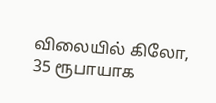விலையில் கிலோ, 35 ரூபாயாக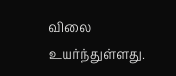விலை உயர்ந்துள்ளது.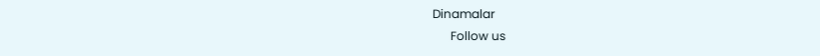Dinamalar
      Follow us